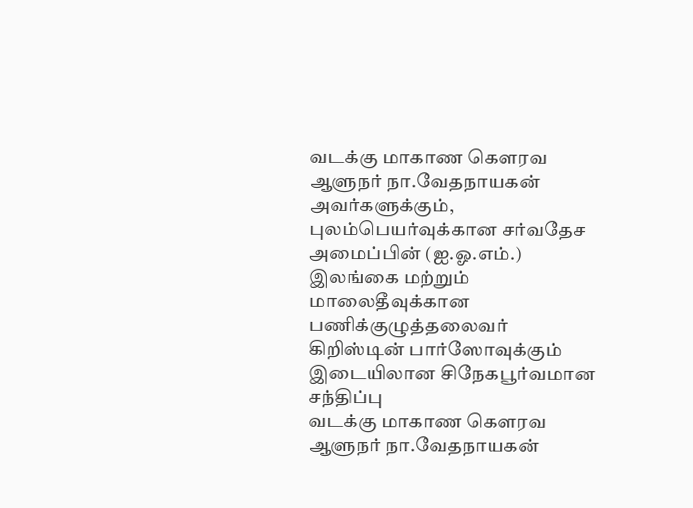வடக்கு மாகாண கௌரவ ஆளுநர் நா.வேதநாயகன் அவர்களுக்கும், புலம்பெயர்வுக்கான சர்வதேச அமைப்பின் (ஐ.ஓ.எம்.) இலங்கை மற்றும் மாலைதீவுக்கான பணிக்குழுத்தலைவர் கிறிஸ்டின் பார்ஸோவுக்கும் இடையிலான சிநேகபூர்வமான சந்திப்பு
வடக்கு மாகாண கௌரவ ஆளுநர் நா.வேதநாயகன்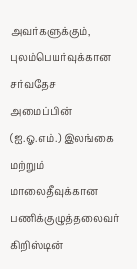அவர்களுக்கும், புலம்பெயர்வுக்கான சர்வதேச அமைப்பின் (ஐ.ஓ.எம்.) இலங்கை மற்றும் மாலைதீவுக்கான பணிக்குழுத்தலைவர் கிறிஸ்டின்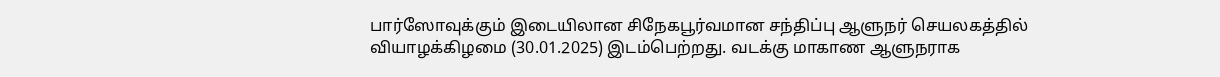பார்ஸோவுக்கும் இடையிலான சிநேகபூர்வமான சந்திப்பு ஆளுநர் செயலகத்தில் வியாழக்கிழமை (30.01.2025) இடம்பெற்றது. வடக்கு மாகாண ஆளுநராக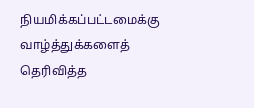நியமிக்கப்பட்டமைக்கு வாழ்த்துக்களைத் தெரிவித்த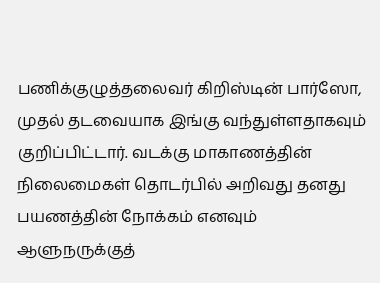பணிக்குழுத்தலைவர் கிறிஸ்டின் பார்ஸோ, முதல் தடவையாக இங்கு வந்துள்ளதாகவும் குறிப்பிட்டார். வடக்கு மாகாணத்தின் நிலைமைகள் தொடர்பில் அறிவது தனது பயணத்தின் நோக்கம் எனவும் ஆளுநருக்குத்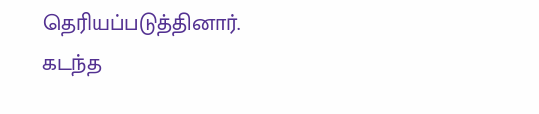தெரியப்படுத்தினார். கடந்த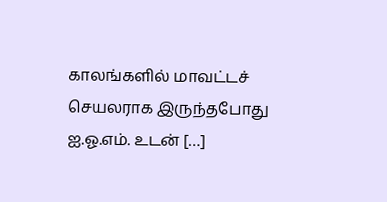காலங்களில் மாவட்டச் செயலராக இருந்தபோது ஐ.ஓ.எம். உடன் […]